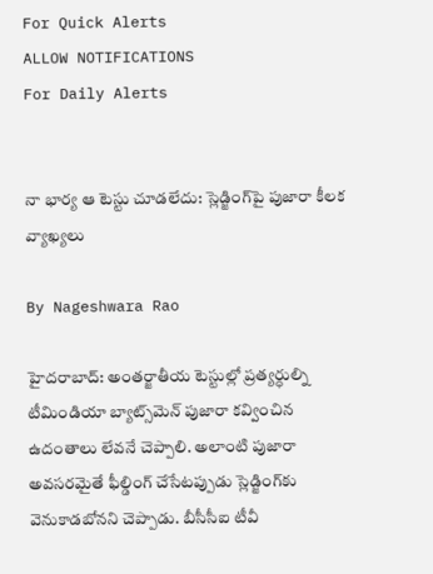For Quick Alerts
ALLOW NOTIFICATIONS
For Daily Alerts


నా భార్య ఆ టెస్టు చూడలేదు: స్లెడ్జింగ్‌‌పై పుజారా కీలక వ్యాఖ్యలు

By Nageshwara Rao

హైదరాబాద్: అంతర్జాతీయ టెస్టుల్లో ప్రత్యర్ధుల్ని టీమిండియా బ్యాట్స్‌మెన్ పుజారా కవ్వించిన ఉదంతాలు లేవనే చెప్పాలి. అలాంటి పుజారా అవసరమైతే ఫీల్డింగ్‌ చేసేటప్పుడు స్లెడ్జింగ్‌కు వెనుకాడబోనని చెప్పాడు. బీసీసీఐ టీవీ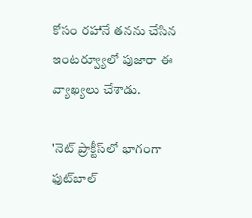కోసం రహానే తనను చేసిన ఇంటర్వ్యూలో పుజారా ఈ వ్యాఖ్యలు చేశాడు.

'నెట్ ప్రాక్టీస్‌లో భాగంగా ఫుట్‌బాల్‌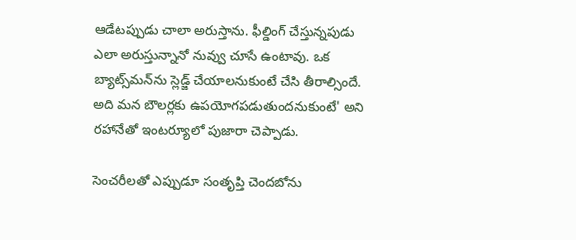ఆడేటప్పుడు చాలా అరుస్తాను. ఫీల్డింగ్‌ చేస్తున్నపుడు ఎలా అరుస్తున్నానో నువ్వు చూసే ఉంటావు. ఒక బ్యాట్స్‌మన్‌ను స్లెడ్జ్‌ చేయాలనుకుంటే చేసి తీరాల్సిందే. అది మన బౌలర్లకు ఉపయోగపడుతుందనుకుంటే' అని రహానేతో ఇంటర్యూలో పుజారా చెప్పాడు.

సెంచరీలతో ఎప్పుడూ సంతృప్తి చెందబోను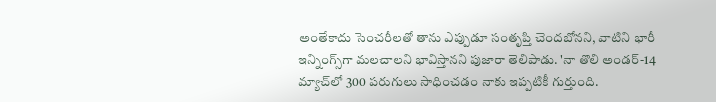అంతేకాదు సెంచరీలతో తాను ఎప్పుడూ సంతృప్తి చెందబోనని, వాటిని భారీ ఇన్నింగ్స్‌గా మలచాలని భావిస్తానని పుజారా తెలిపాడు. 'నా తొలి అండర్‌-14 మ్యాచ్‌లో 300 పరుగులు సాధించడం నాకు ఇప్పటికీ గుర్తుంది.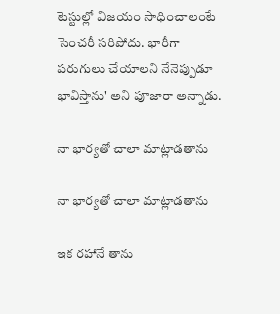టెస్టుల్లో విజయం సాధించాలంటే సెంచరీ సరిపోదు. భారీగా పరుగులు చేయాలని నేనెప్పుడూ భావిస్తాను' అని పూజారా అన్నాడు.

నా భార్యతో చాలా మాట్లాడతాను

నా భార్యతో చాలా మాట్లాడతాను

ఇక రహానే తాను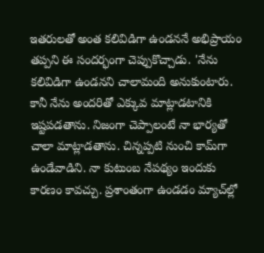ఇతరులతో అంత కలివిడిగా ఉండననే అభిప్రాయం తప్పని ఈ సందర్భంగా చెప్పుకొచ్చాడు. 'నేను కలివిడిగా ఉండనని చాలామంది అనుకుంటారు. కానీ నేను అందరితో ఎక్కువ మాట్లాడటానికి ఇష్టపడతాను. నిజంగా చెప్పాలంటే నా భార్యతో చాలా మాట్లాడతాను. చిన్నప్పటి నుంచి కామ్‌గా ఉండేవాడిని. నా కుటుంబ నేపథ్యం ఇందుకు కారణం కావచ్చు. ప్రశాంతంగా ఉండడం మ్యాచ్‌ల్లో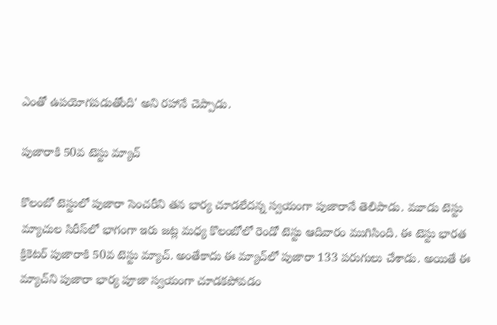ఎంతో ఉపయోగపడుతోంది' అని రహానే చెప్పాడు.

పుజారాకి 50వ టెస్టు మ్యాచ్‌

కొలంబో టెస్టులో పుజారా సెంచరీని తన భార్య చూడలేదన్న స్వయంగా పుజారానే తెలిపాడు. మూడు టెస్టు మ్యాచుల సిరీస్‌లో భాగంగా ఇరు జట్ల మధ్య కొలంబోలో రెండో టెస్టు ఆదివారం ముగిసింది. ఈ టెస్టు భారత క్రికెటర్‌ పుజారాకి 50వ టెస్టు మ్యాచ్‌. అంతేకాదు ఈ మ్యాచ్‌లో పుజారా 133 పరుగులు చేశాడు. అయితే ఈ మ్యాచ్‌ని పుజారా భార్య పూజా స్వయంగా చూడకపోవడం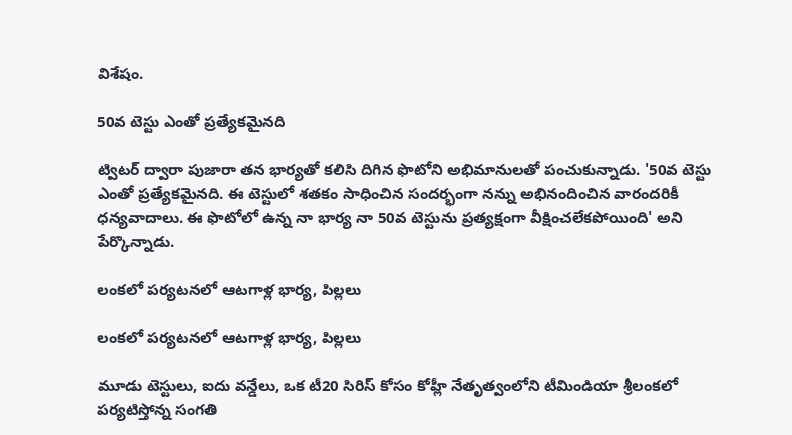విశేషం.

50వ టెస్టు ఎంతో ప్రత్యేకమైనది

ట్విటర్‌ ద్వారా పుజారా తన భార్యతో కలిసి దిగిన ఫొటోని అభిమానులతో పంచుకున్నాడు. '50వ టెస్టు ఎంతో ప్రత్యేకమైనది. ఈ టెస్టులో శతకం సాధించిన సందర్భంగా నన్ను అభినందించిన వారందరికీ ధన్యవాదాలు. ఈ ఫొటోలో ఉన్న నా భార్య నా 50వ టెస్టును ప్రత్యక్షంగా వీక్షించలేకపోయింది' అని పేర్కొన్నాడు.

లంకలో పర్యటనలో ఆటగాళ్ల భార్య, పిల్లలు

లంకలో పర్యటనలో ఆటగాళ్ల భార్య, పిల్లలు

మూడు టెస్టులు, ఐదు వన్డేలు, ఒక టీ20 సిరిస్ కోసం కోహ్లీ నేతృత్వంలోని టీమిండియా శ్రీలంకలో పర్యటిస్తోన్న సంగతి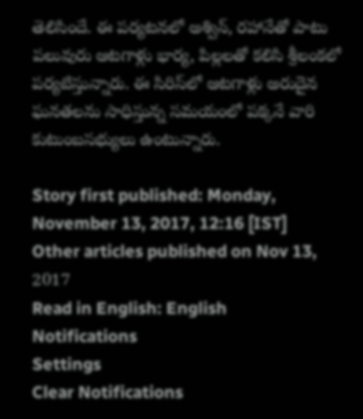తెలిసిందే. ఈ పర్యటనలో అశ్విన్‌, రహానేతో పాటు పలువురు ఆటగాళ్లు భార్య, పిల్లలతో కలిసి శ్రీలంకలో పర్యటిస్తున్నారు. ఈ సిరిస్‌లో ఆటగాళ్లు అరుదైన ఘనతలను సాధిస్తున్న సమయంలో పక్కనే వారి కుటుంబసభ్యులు ఉంటున్నారు.

Story first published: Monday, November 13, 2017, 12:16 [IST]
Other articles published on Nov 13, 2017
Read in English: English
Notifications
Settings
Clear Notifications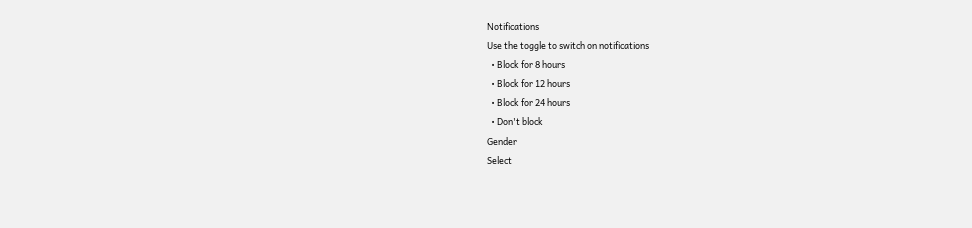Notifications
Use the toggle to switch on notifications
  • Block for 8 hours
  • Block for 12 hours
  • Block for 24 hours
  • Don't block
Gender
Select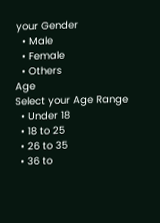your Gender
  • Male
  • Female
  • Others
Age
Select your Age Range
  • Under 18
  • 18 to 25
  • 26 to 35
  • 36 to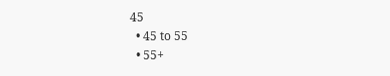45
  • 45 to 55
  • 55+